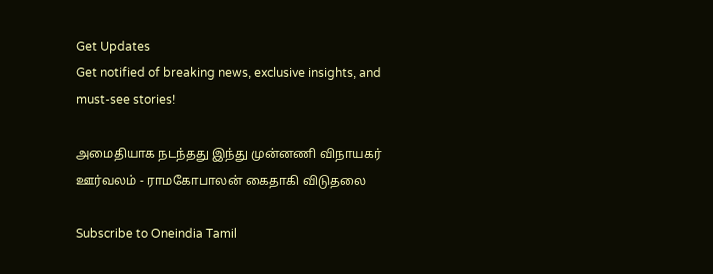Get Updates
Get notified of breaking news, exclusive insights, and must-see stories!

அமைதியாக நடந்தது இந்து முன்னணி விநாயகர் ஊர்வலம் - ராமகோபாலன் கைதாகி விடுதலை

Subscribe to Oneindia Tamil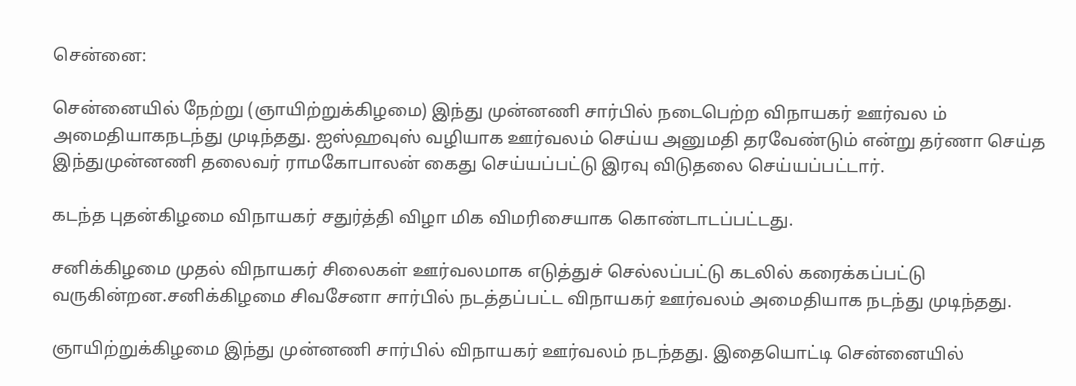சென்னை:

சென்னையில் நேற்று (ஞாயிற்றுக்கிழமை) இந்து முன்னணி சார்பில் நடைபெற்ற விநாயகர் ஊர்வல ம் அமைதியாகநடந்து முடிந்தது. ஐஸ்ஹவுஸ் வழியாக ஊர்வலம் செய்ய அனுமதி தரவேண்டும் என்று தர்ணா செய்த இந்துமுன்னணி தலைவர் ராமகோபாலன் கைது செய்யப்பட்டு இரவு விடுதலை செய்யப்பட்டார்.

கடந்த புதன்கிழமை விநாயகர் சதுர்த்தி விழா மிக விமரிசையாக கொண்டாடப்பட்டது.

சனிக்கிழமை முதல் விநாயகர் சிலைகள் ஊர்வலமாக எடுத்துச் செல்லப்பட்டு கடலில் கரைக்கப்பட்டு வருகின்றன.சனிக்கிழமை சிவசேனா சார்பில் நடத்தப்பட்ட விநாயகர் ஊர்வலம் அமைதியாக நடந்து முடிந்தது.

ஞாயிற்றுக்கிழமை இந்து முன்னணி சார்பில் விநாயகர் ஊர்வலம் நடந்தது. இதையொட்டி சென்னையில்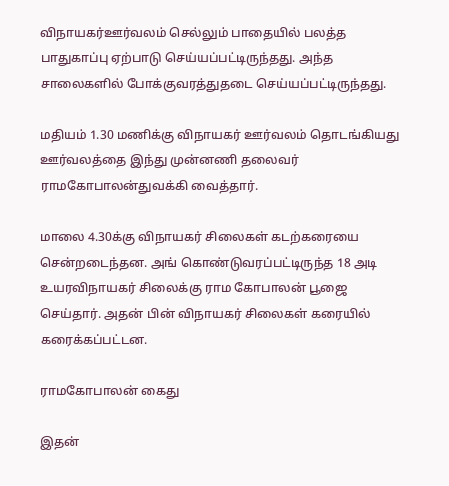விநாயகர்ஊர்வலம் செல்லும் பாதையில் பலத்த பாதுகாப்பு ஏற்பாடு செய்யப்பட்டிருந்தது. அந்த சாலைகளில் போக்குவரத்துதடை செய்யப்பட்டிருந்தது.

மதியம் 1.30 மணிக்கு விநாயகர் ஊர்வலம் தொடங்கியது ஊர்வலத்தை இந்து முன்னணி தலைவர் ராமகோபாலன்துவக்கி வைத்தார்.

மாலை 4.30க்கு விநாயகர் சிலைகள் கடற்கரையை சென்றடைந்தன. அங் கொண்டுவரப்பட்டிருந்த 18 அடி உயரவிநாயகர் சிலைக்கு ராம கோபாலன் பூஜை செய்தார். அதன் பின் விநாயகர் சிலைகள் கரையில் கரைக்கப்பட்டன.

ராமகோபாலன் கைது

இதன்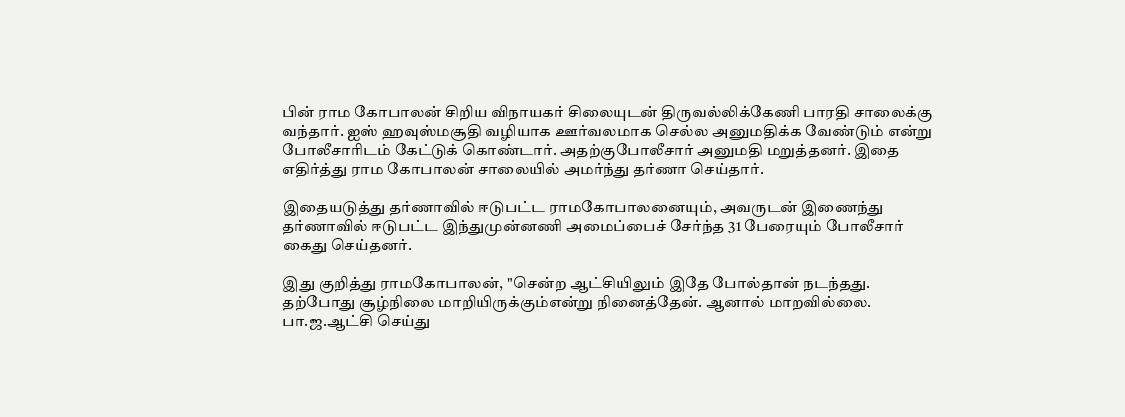பின் ராம கோபாலன் சிறிய விநாயகர் சிலையுடன் திருவல்லிக்கேணி பாரதி சாலைக்கு வந்தார். ஐஸ் ஹவுஸ்மசூதி வழியாக ஊர்வலமாக செல்ல அனுமதிக்க வேண்டும் என்று போலீசாரிடம் கேட்டுக் கொண்டார். அதற்குபோலீசார் அனுமதி மறுத்தனர். இதை எதிர்த்து ராம கோபாலன் சாலையில் அமர்ந்து தர்ணா செய்தார்.

இதையடுத்து தர்ணாவில் ஈடுபட்ட ராமகோபாலனையும், அவருடன் இணைந்து தர்ணாவில் ஈடுபட்ட இந்துமுன்னணி அமைப்பைச் சேர்ந்த 31 பேரையும் போலீசார் கைது செய்தனர்.

இது குறித்து ராமகோபாலன், "சென்ற ஆட்சியிலும் இதே போல்தான் நடந்தது. தற்போது சூழ்நிலை மாறியிருக்கும்என்று நினைத்தேன். ஆனால் மாறவில்லை. பா.ஜ.ஆட்சி செய்து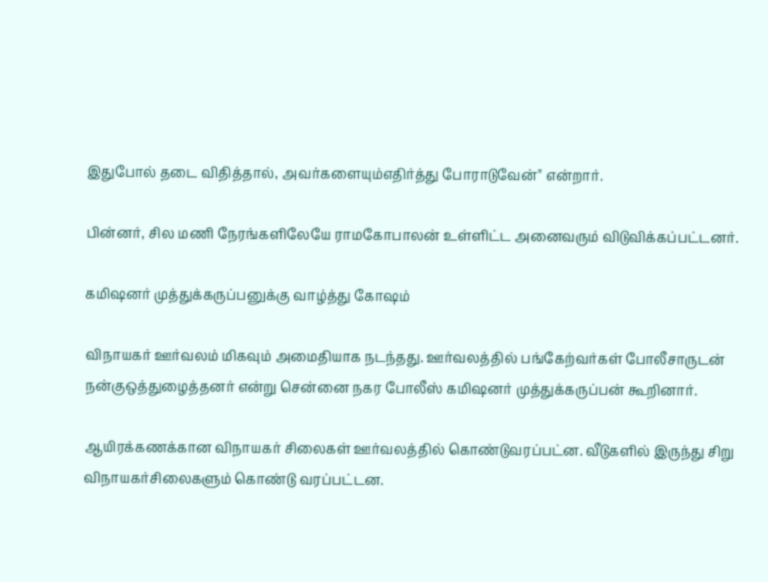இதுபோல் தடை விதித்தால், அவர்களையும்எதிர்த்து போராடுவேன்" என்றார்.

பின்னர், சில மணி நேரங்களிலேயே ராமகோபாலன் உள்ளிட்ட அனைவரும் விடுவிக்கப்பட்டனர்.

கமிஷனர் முத்துக்கருப்பனுக்கு வாழ்த்து கோஷம்

விநாயகர் ஊர்வலம் மிகவும் அமைதியாக நடந்தது. ஊர்வலத்தில் பங்கேற்வர்கள் போலீசாருடன் நன்குஒத்துழைத்தனர் என்று சென்னை நகர போலீஸ் கமிஷனர் முத்துக்கருப்பன் கூறினார்.

ஆயிரக்கணக்கான விநாயகர் சிலைகள் ஊர்வலத்தில் கொண்டுவரப்பட்ன. வீடுகளில் இருந்து சிறு விநாயகர்சிலைகளும் கொண்டு வரப்பட்டன.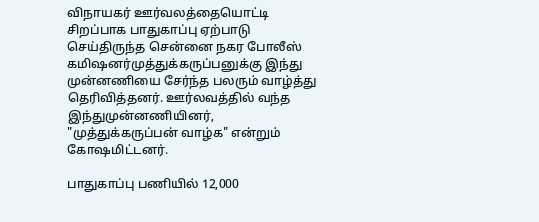விநாயகர் ஊர்வலத்தையொட்டி சிறப்பாக பாதுகாப்பு ஏற்பாடு செய்திருந்த சென்னை நகர போலீஸ் கமிஷனர்முத்துக்கருப்பனுக்கு இந்து முன்னணியை சேர்ந்த பலரும் வாழ்த்து தெரிவித்தனர். ஊர்லவத்தில் வந்த இந்துமுன்னணியினர், "முத்துக்கருப்பன் வாழ்க" என்றும் கோஷமிட்டனர்.

பாதுகாப்பு பணியில் 12,000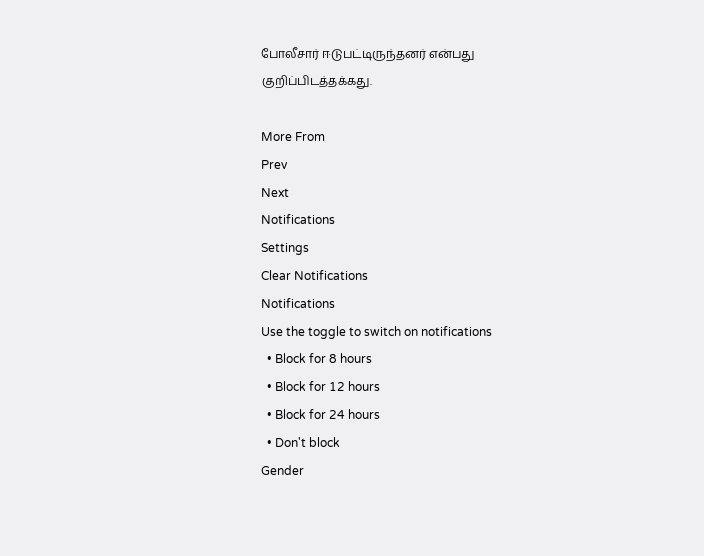போலீசார் ஈடுபட்டிருந்தனர் என்பது குறிப்பிடத்தக்கது.

More From
Prev
Next
Notifications
Settings
Clear Notifications
Notifications
Use the toggle to switch on notifications
  • Block for 8 hours
  • Block for 12 hours
  • Block for 24 hours
  • Don't block
Gender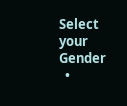Select your Gender
  •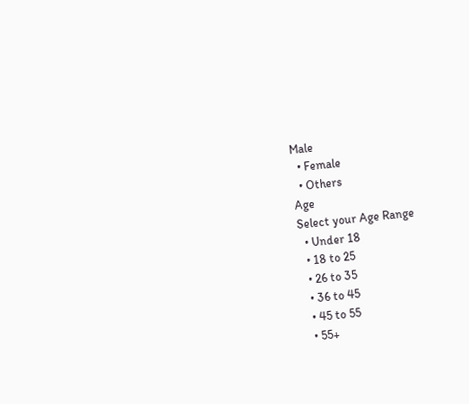Male
  • Female
  • Others
Age
Select your Age Range
  • Under 18
  • 18 to 25
  • 26 to 35
  • 36 to 45
  • 45 to 55
  • 55+